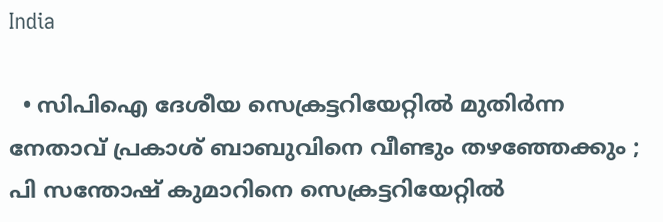India

  • സിപിഐ ദേശീയ സെക്രട്ടറിയേറ്റില്‍ മുതിര്‍ന്ന നേതാവ് പ്രകാശ് ബാബുവിനെ വീണ്ടും തഴഞ്ഞേക്കും ; പി സന്തോഷ് കുമാറിനെ സെക്രട്ടറിയേറ്റില്‍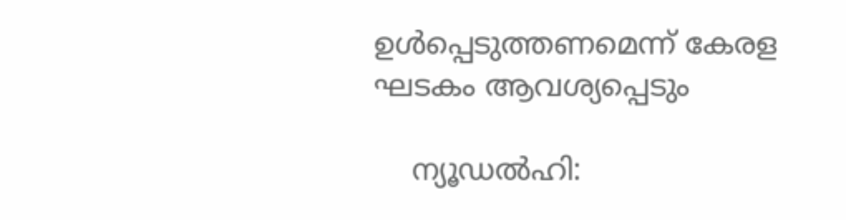ഉള്‍പ്പെടുത്തണമെന്ന് കേരള ഘടകം ആവശ്യപ്പെടും

    ന്യൂഡല്‍ഹി: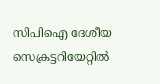സിപിഐ ദേശീയ സെക്രട്ടറിയേറ്റില്‍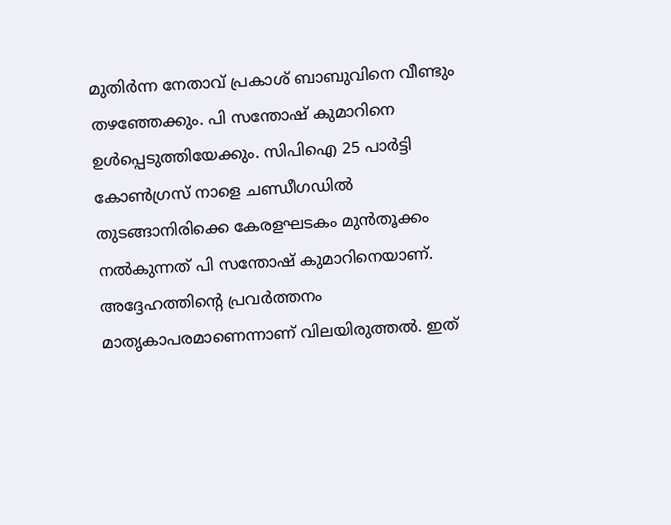മുതിര്‍ന്ന നേതാവ് പ്രകാശ് ബാബുവിനെ വീണ്ടും തഴഞ്ഞേക്കും. പി സന്തോഷ് കുമാറിനെ ഉള്‍പ്പെടുത്തിയേക്കും. സിപിഐ 25 പാര്‍ട്ടി കോണ്‍ഗ്രസ് നാളെ ചണ്ഡീഗഡില്‍ തുടങ്ങാനിരിക്കെ കേരളഘടകം മുന്‍തൂക്കം നല്‍കുന്നത് പി സന്തോഷ് കുമാറിനെയാണ്. അദ്ദേഹത്തിന്റെ പ്രവര്‍ത്തനം മാതൃകാപരമാണെന്നാണ് വിലയിരുത്തല്‍. ഇത്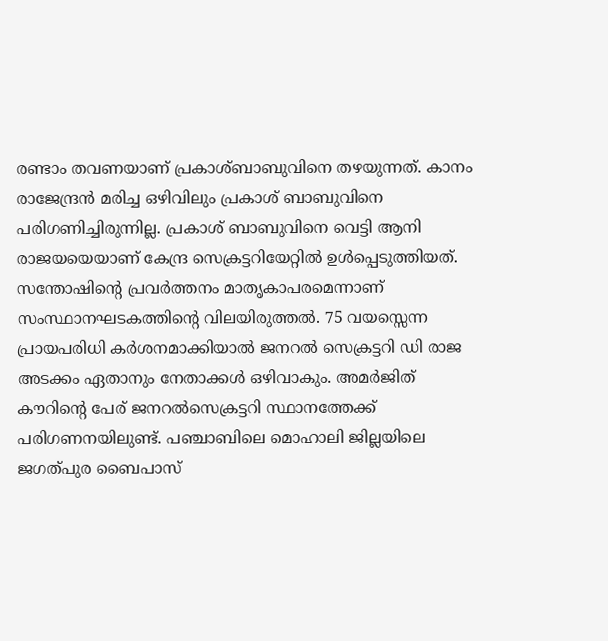രണ്ടാം തവണയാണ് പ്രകാശ്ബാബുവിനെ തഴയുന്നത്. കാനം രാജേന്ദ്രന്‍ മരിച്ച ഒഴിവിലും പ്രകാശ് ബാബുവിനെ പരിഗണിച്ചിരുന്നില്ല. പ്രകാശ് ബാബുവിനെ വെട്ടി ആനി രാജയയെയാണ് കേന്ദ്ര സെക്രട്ടറിയേറ്റില്‍ ഉള്‍പ്പെടുത്തിയത്. സന്തോഷിന്റെ പ്രവര്‍ത്തനം മാതൃകാപരമെന്നാണ് സംസ്ഥാനഘടകത്തിന്റെ വിലയിരുത്തല്‍. 75 വയസ്സെന്ന പ്രായപരിധി കര്‍ശനമാക്കിയാല്‍ ജനറല്‍ സെക്രട്ടറി ഡി രാജ അടക്കം ഏതാനും നേതാക്കള്‍ ഒഴിവാകും. അമര്‍ജിത് കൗറിന്റെ പേര് ജനറല്‍സെക്രട്ടറി സ്ഥാനത്തേക്ക് പരിഗണനയിലുണ്ട്. പഞ്ചാബിലെ മൊഹാലി ജില്ലയിലെ ജഗത്പുര ബൈപാസ്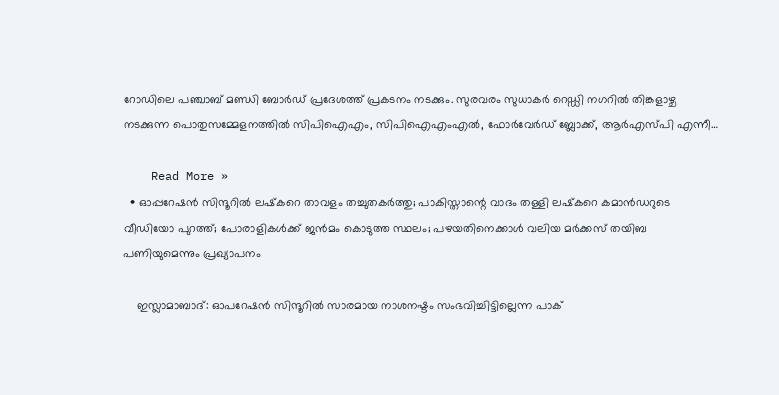റോഡിലെ പഞ്ചാബ് മണ്ഡി ബോര്‍ഡ് പ്രദേശത്ത് പ്രകടനം നടക്കും. സുരവരം സുധാകര്‍ റെഡ്ഡി നഗറില്‍ തിങ്കളാഴ്ച നടക്കുന്ന പൊതുസമ്മേളനത്തില്‍ സിപിഐഎം, സിപിഐഎംഎല്‍, ഫോര്‍വേര്‍ഡ് ബ്ലോക്ക്, ആര്‍എസ്പി എന്നീ…

    Read More »
  • ഓപ്പറേഷന്‍ സിന്ദൂറില്‍ ലഷ്‌കറെ താവളം തച്ചുതകര്‍ത്തു; പാകിസ്താന്റെ വാദം തള്ളി ലഷ്‌കറെ കമാന്‍ഡറുടെ വീഡിയോ പുറത്ത്; പോരാളികള്‍ക്ക് ജന്‍മം കൊടുത്ത സ്ഥലം; പഴയതിനെക്കാള്‍ വലിയ മര്‍ക്കസ് തയിബ പണിയുമെന്നും പ്രഖ്യാപനം

    ഇസ്ലാമാബാദ്: ഓപറേഷന്‍ സിന്ദൂറില്‍ സാരമായ നാശനഷ്ടം സംഭവിച്ചിട്ടില്ലെന്ന പാക്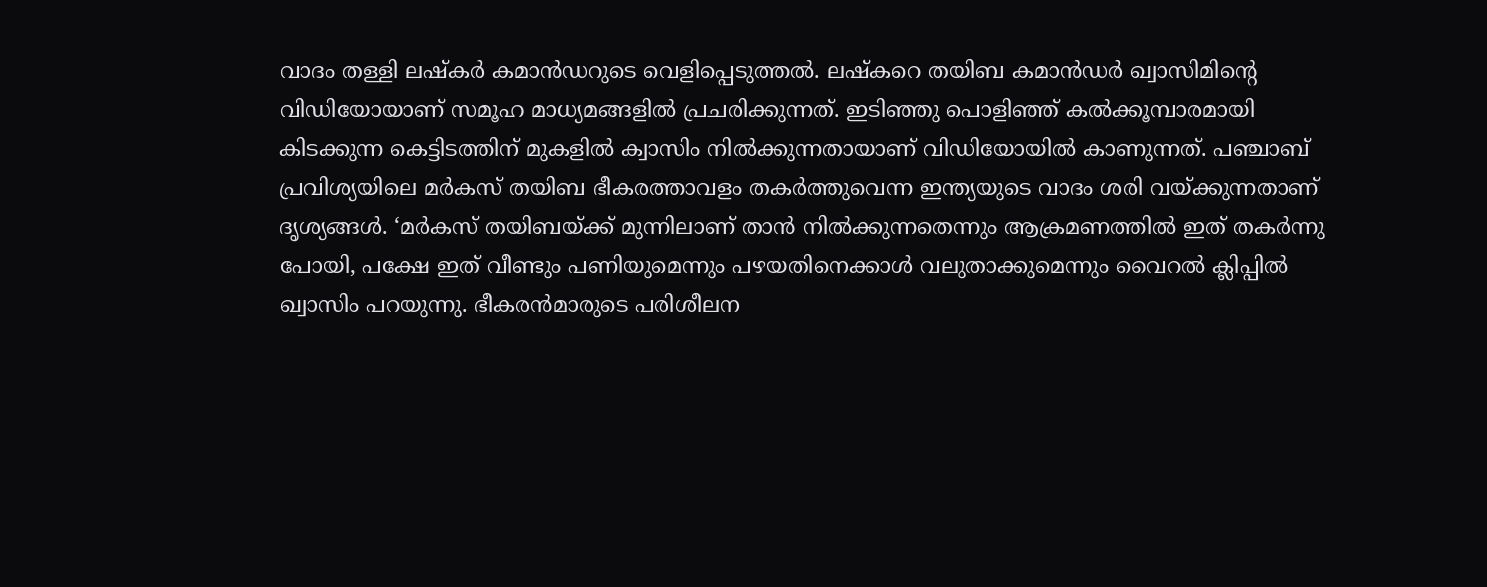വാദം തള്ളി ലഷ്‌കര്‍ കമാന്‍ഡറുടെ വെളിപ്പെടുത്തല്‍. ലഷ്‌കറെ തയിബ കമാന്‍ഡര്‍ ഖ്വാസിമിന്റെ വിഡിയോയാണ് സമൂഹ മാധ്യമങ്ങളില്‍ പ്രചരിക്കുന്നത്. ഇടിഞ്ഞു പൊളിഞ്ഞ് കല്‍ക്കൂമ്പാരമായി കിടക്കുന്ന കെട്ടിടത്തിന് മുകളില്‍ ക്വാസിം നില്‍ക്കുന്നതായാണ് വിഡിയോയില്‍ കാണുന്നത്. പഞ്ചാബ് പ്രവിശ്യയിലെ മര്‍കസ് തയിബ ഭീകരത്താവളം തകര്‍ത്തുവെന്ന ഇന്ത്യയുടെ വാദം ശരി വയ്ക്കുന്നതാണ് ദൃശ്യങ്ങള്‍. ‘മര്‍കസ് തയിബയ്ക്ക് മുന്നിലാണ് താന്‍ നില്‍ക്കുന്നതെന്നും ആക്രമണത്തില്‍ ഇത് തകര്‍ന്നു പോയി, പക്ഷേ ഇത് വീണ്ടും പണിയുമെന്നും പഴയതിനെക്കാള്‍ വലുതാക്കുമെന്നും വൈറല്‍ ക്ലിപ്പില്‍ ഖ്വാസിം പറയുന്നു. ഭീകരന്‍മാരുടെ പരിശീലന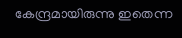കേന്ദ്രമായിരുന്നു ഇതെന്ന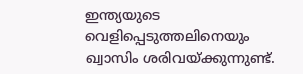ഇന്ത്യയുടെ വെളിപ്പെടുത്തലിനെയും ഖ്വാസിം ശരിവയ്ക്കുന്നുണ്ട്.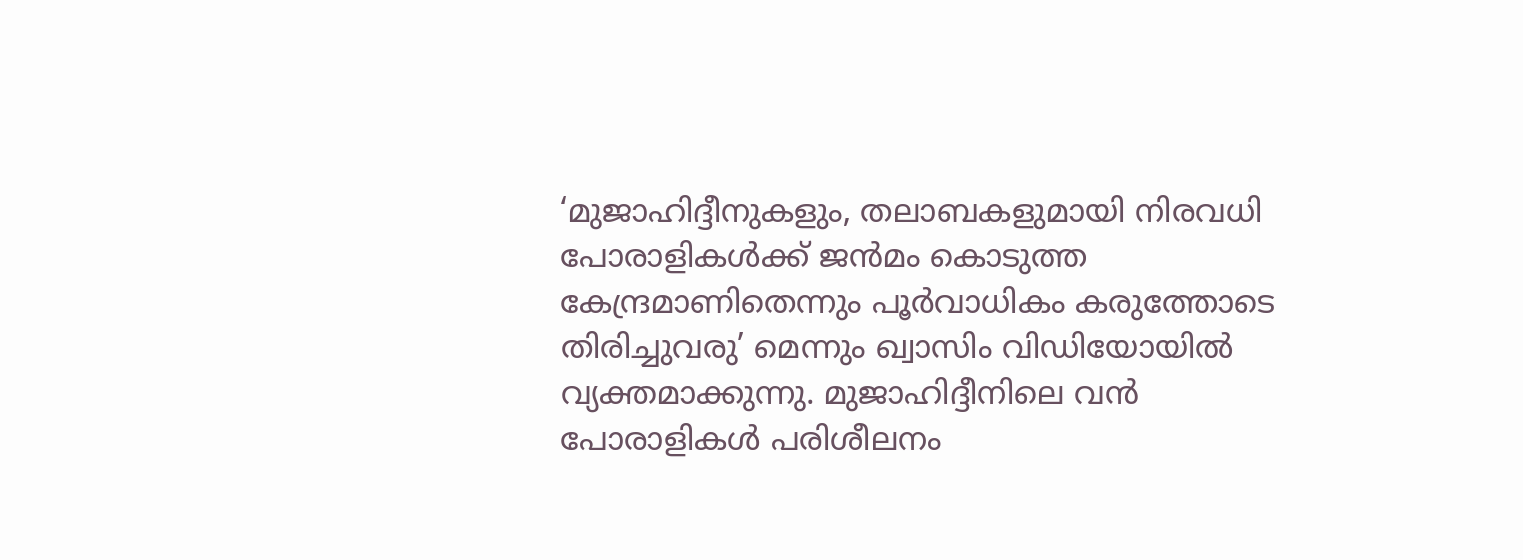‘മുജാഹിദ്ദീനുകളും, തലാബകളുമായി നിരവധി പോരാളികള്‍ക്ക് ജന്‍മം കൊടുത്ത കേന്ദ്രമാണിതെന്നും പൂര്‍വാധികം കരുത്തോടെ തിരിച്ചുവരു’ മെന്നും ഖ്വാസിം വിഡിയോയില്‍ വ്യക്തമാക്കുന്നു. മുജാഹിദ്ദീനിലെ വന്‍ പോരാളികള്‍ പരിശീലനം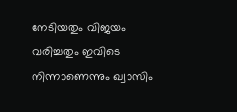നേടിയതും വിജയം വരിച്ചതും ഇവിടെ നിന്നാണെന്നും ഖ്വാസിം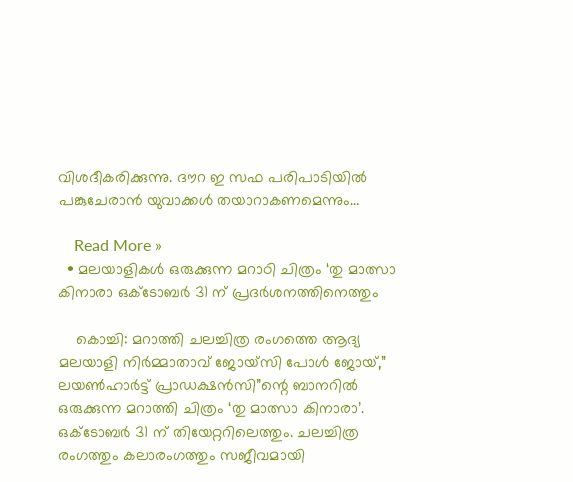വിശദീകരിക്കുന്നു. ദൗറ ഇ സഫ പരിപാടിയില്‍ പങ്കുചേരാന്‍ യുവാക്കള്‍ തയാറാകണമെന്നും…

    Read More »
  • മലയാളികൾ ഒരുക്കുന്ന മറാഠി ചിത്രം ‘തു മാത്സാ കിനാരാ ഒക്ടോബർ 31 ന് പ്രദർശനത്തിനെത്തും

    കൊച്ചി: മറാത്തി ചലച്ചിത്ര രംഗത്തെ ആദ്യ മലയാളി നിര്‍മ്മാതാവ് ജോയ്സി പോള്‍ ജോയ്,” ലയൺഹാർട്ട് പ്രാഡക്ഷൻസി”ന്റെ ബാനറിൽ ഒരുക്കുന്ന മറാത്തി ചിത്രം ‘തു മാത്സാ കിനാരാ’. ഒക്ടോബർ 31 ന് തിയേറ്ററിലെത്തും. ചലച്ചിത്ര രംഗത്തും കലാരംഗത്തും സജീവമായി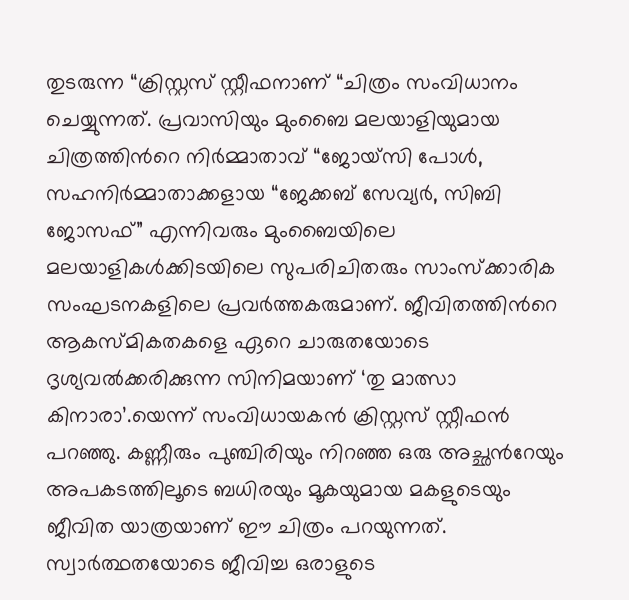തുടരുന്ന “ക്രിസ്റ്റസ് സ്റ്റീഫനാണ് “ചിത്രം സംവിധാനം ചെയ്യുന്നത്. പ്രവാസിയും മുംബൈ മലയാളിയുമായ ചിത്രത്തിന്‍റെ നിര്‍മ്മാതാവ് “ജോയ്സി പോള്‍, സഹനിര്‍മ്മാതാക്കളായ “ജേക്കബ് സേവ്യര്‍, സിബി ജോസഫ്” എന്നിവരും മുംബൈയിലെ മലയാളികള്‍ക്കിടയിലെ സുപരിചിതരും സാംസ്ക്കാരിക സംഘടനകളിലെ പ്രവര്‍ത്തകരുമാണ്. ജീവിതത്തിന്‍റെ ആകസ്മികതകളെ ഏറെ ചാരുതയോടെ ദൃശ്യവല്‍ക്കരിക്കുന്ന സിനിമയാണ് ‘തു മാത്സാ കിനാരാ’.യെന്ന് സംവിധായകന്‍ ക്രിസ്റ്റസ് സ്റ്റീഫന്‍ പറഞ്ഞു. കണ്ണീരും പുഞ്ചിരിയും നിറഞ്ഞ ഒരു അച്ഛന്‍റേയും അപകടത്തിലൂടെ ബധിരയും മൂകയുമായ മകളുടെയും ജീവിത യാത്രയാണ് ഈ ചിത്രം പറയുന്നത്. സ്വാർത്ഥതയോടെ ജീവിച്ച ഒരാളുടെ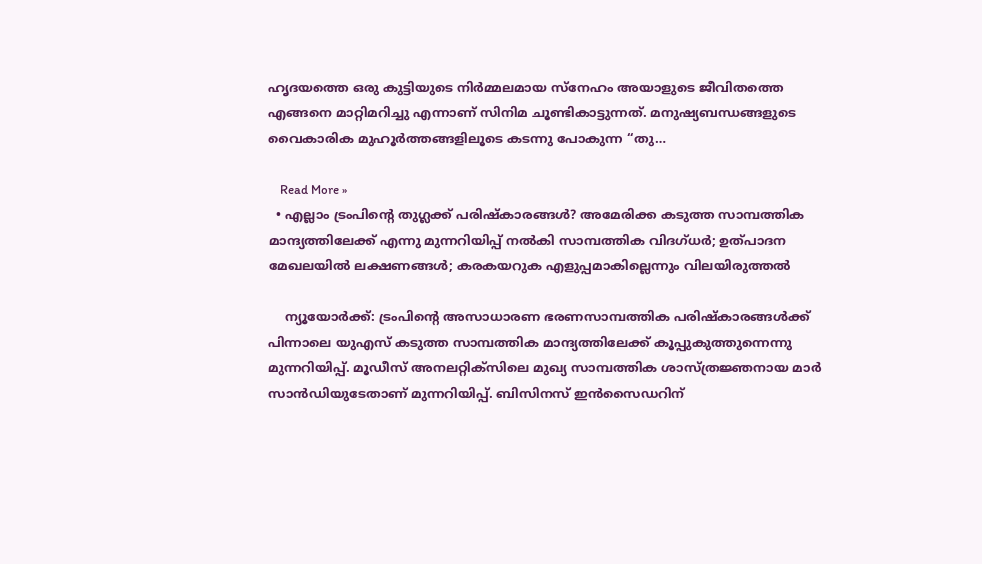ഹൃദയത്തെ ഒരു കുട്ടിയുടെ നിര്‍മ്മലമായ സ്നേഹം അയാളുടെ ജീവിതത്തെ എങ്ങനെ മാറ്റിമറിച്ചു എന്നാണ് സിനിമ ചൂണ്ടികാട്ടുന്നത്. മനുഷ്യബന്ധങ്ങളുടെ വൈകാരിക മുഹൂര്‍ത്തങ്ങളിലൂടെ കടന്നു പോകുന്ന “തു…

    Read More »
  • എല്ലാം ട്രംപിന്റെ തുഗ്ലക്ക് പരിഷ്‌കാരങ്ങള്‍? അമേരിക്ക കടുത്ത സാമ്പത്തിക മാന്ദ്യത്തിലേക്ക് എന്നു മുന്നറിയിപ്പ് നല്‍കി സാമ്പത്തിക വിദഗ്ധര്‍; ഉത്പാദന മേഖലയില്‍ ലക്ഷണങ്ങള്‍; കരകയറുക എളുപ്പമാകില്ലെന്നും വിലയിരുത്തല്‍

    ന്യൂയോര്‍ക്ക്: ട്രംപിന്റെ അസാധാരണ ഭരണസാമ്പത്തിക പരിഷ്‌കാരങ്ങള്‍ക്ക് പിന്നാലെ യുഎസ് കടുത്ത സാമ്പത്തിക മാന്ദ്യത്തിലേക്ക് കൂപ്പുകുത്തുന്നെന്നു മുന്നറിയിപ്പ്. മൂഡീസ് അനലറ്റിക്‌സിലെ മുഖ്യ സാമ്പത്തിക ശാസ്ത്രജ്ഞനായ മാര്‍ സാന്‍ഡിയുടേതാണ് മുന്നറിയിപ്പ്. ബിസിനസ് ഇന്‍സൈഡറിന്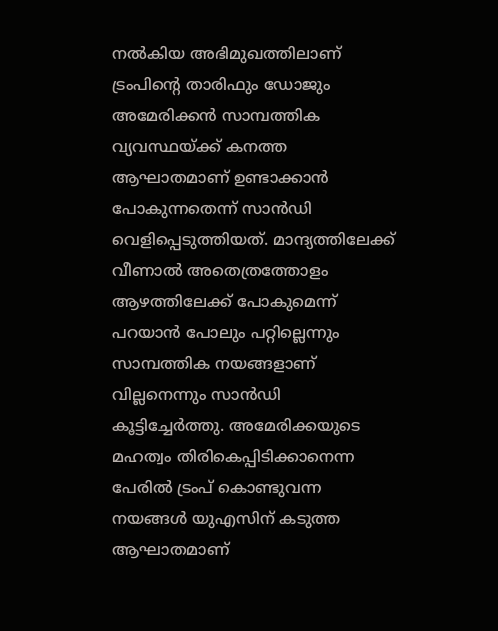നല്‍കിയ അഭിമുഖത്തിലാണ് ട്രംപിന്റെ താരിഫും ഡോജും അമേരിക്കന്‍ സാമ്പത്തിക വ്യവസ്ഥയ്ക്ക് കനത്ത ആഘാതമാണ് ഉണ്ടാക്കാന്‍ പോകുന്നതെന്ന് സാന്‍ഡി വെളിപ്പെടുത്തിയത്. മാന്ദ്യത്തിലേക്ക് വീണാല്‍ അതെത്രത്തോളം ആഴത്തിലേക്ക് പോകുമെന്ന് പറയാന്‍ പോലും പറ്റില്ലെന്നും സാമ്പത്തിക നയങ്ങളാണ് വില്ലനെന്നും സാന്‍ഡി കൂട്ടിച്ചേര്‍ത്തു. അമേരിക്കയുടെ മഹത്വം തിരികെപ്പിടിക്കാനെന്ന പേരില്‍ ട്രംപ് കൊണ്ടുവന്ന നയങ്ങള്‍ യുഎസിന് കടുത്ത ആഘാതമാണ്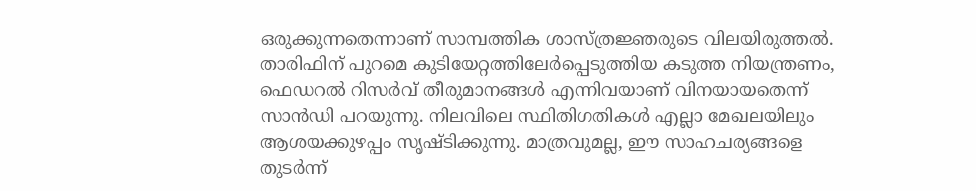ഒരുക്കുന്നതെന്നാണ് സാമ്പത്തിക ശാസ്ത്രജ്ഞരുടെ വിലയിരുത്തല്‍. താരിഫിന് പുറമെ കുടിയേറ്റത്തിലേര്‍പ്പെടുത്തിയ കടുത്ത നിയന്ത്രണം, ഫെഡറല്‍ റിസര്‍വ് തീരുമാനങ്ങള്‍ എന്നിവയാണ് വിനയായതെന്ന് സാന്‍ഡി പറയുന്നു. നിലവിലെ സ്ഥിതിഗതികള്‍ എല്ലാ മേഖലയിലും ആശയക്കുഴപ്പം സൃഷ്ടിക്കുന്നു. മാത്രവുമല്ല, ഈ സാഹചര്യങ്ങളെ തുടര്‍ന്ന്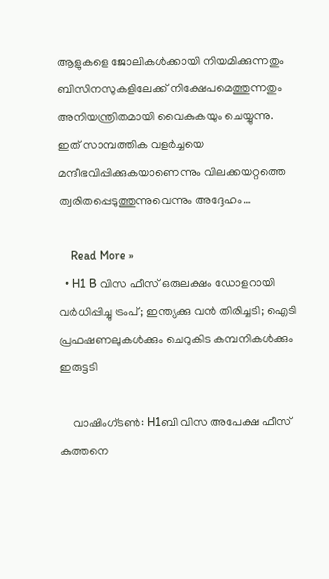ആളുകളെ ജോലികള്‍ക്കായി നിയമിക്കുന്നതും ബിസിനസുകളിലേക്ക് നിക്ഷേപമെത്തുന്നതും അനിയന്ത്രിതമായി വൈകുകയും ചെയ്യുന്നു. ഇത് സാമ്പത്തിക വളര്‍ച്ചയെ മന്ദീഭവിപ്പിക്കുകയാണെന്നും വിലക്കയറ്റത്തെ ത്വരിതപ്പെടുത്തുന്നുവെന്നും അദ്ദേഹം…

    Read More »
  • H1 B വിസ ഫീസ് ഒരുലക്ഷം ഡോളറായി വര്‍ധിപ്പിച്ചു ട്രംപ്; ഇന്ത്യക്കു വന്‍ തിരിച്ചടി; ഐടി പ്രഫഷണലുകള്‍ക്കും ചെറുകിട കമ്പനികള്‍ക്കും ഇരുട്ടടി

    വാഷിംഗ്ടൺ: H1ബി വിസ അപേക്ഷ ഫീസ് കുത്തനെ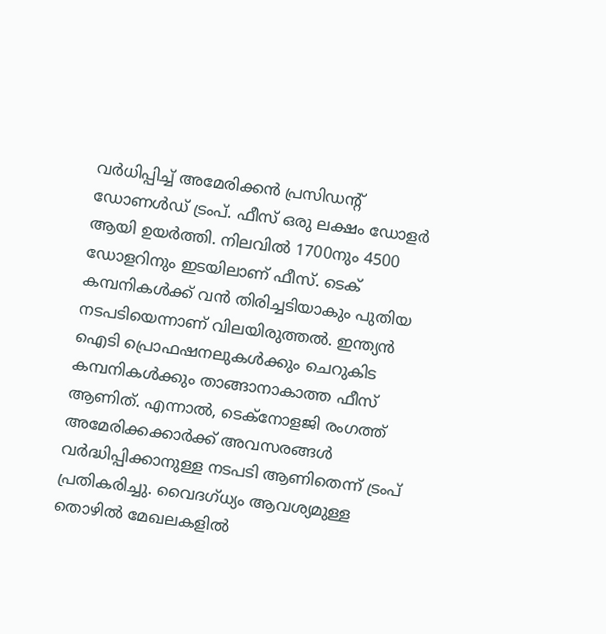വർധിപ്പിച്ച് അമേരിക്കൻ പ്രസിഡന്റ് ഡോണൾ‍ഡ് ട്രംപ്. ഫീസ് ഒരു ലക്ഷം ഡോളർ ആയി ഉയർത്തി. നിലവിൽ 1700നും 4500 ഡോളറിനും ഇടയിലാണ് ഫീസ്. ടെക് കമ്പനികൾക്ക് വൻ തിരിച്ചടിയാകും പുതിയ നടപടിയെന്നാണ് വിലയിരുത്തൽ. ഇന്ത്യൻ ഐടി പ്രൊഫഷനലുകൾക്കും ചെറുകിട കമ്പനികൾക്കും താങ്ങാനാകാത്ത ഫീസ് ആണിത്. എന്നാൽ, ടെക്നോളജി രംഗത്ത് അമേരിക്കക്കാർക്ക് അവസരങ്ങൾ വർദ്ധിപ്പിക്കാനുള്ള നടപടി ആണിതെന്ന് ട്രംപ് പ്രതികരിച്ചു. വൈദഗ്ധ്യം ആവശ്യമുള്ള തൊഴിൽ മേഖലകളിൽ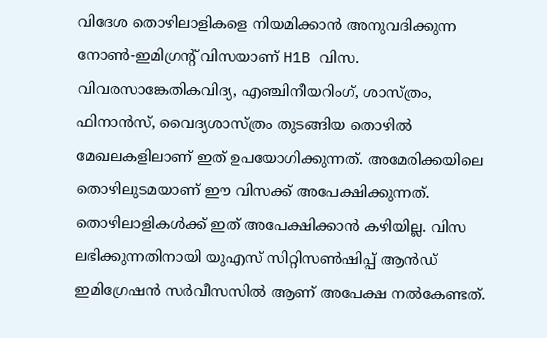വിദേശ തൊഴിലാളികളെ നിയമിക്കാൻ അനുവദിക്കുന്ന നോൺ-ഇമിഗ്രന്റ് വിസയാണ് H1B വിസ. വിവരസാങ്കേതികവിദ്യ, എഞ്ചിനീയറിംഗ്, ശാസ്ത്രം, ഫിനാൻസ്, വൈദ്യശാസ്ത്രം തുടങ്ങിയ തൊഴിൽ മേഖലകളിലാണ് ഇത് ഉപയോഗിക്കുന്നത്. അമേരിക്കയിലെ തൊഴിലുടമയാണ് ഈ വിസക്ക് അപേക്ഷിക്കുന്നത്. തൊഴിലാളികൾക്ക് ഇത് അപേക്ഷിക്കാൻ കഴിയില്ല. വിസ ലഭിക്കുന്നതിനായി യുഎസ് സിറ്റിസൺഷിപ്പ് ആൻഡ് ഇമിഗ്രേഷൻ സർവീസസിൽ ആണ് അപേക്ഷ നൽകേണ്ടത്.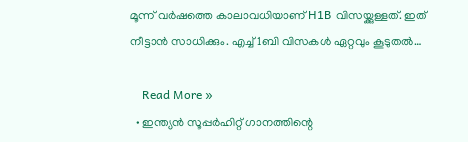മൂന്ന് വർഷത്തെ കാലാവധിയാണ് H1B വിസയ്ക്കുള്ളത്. ഇത് നീട്ടാൻ സാധിക്കും. എച്ച്1ബി വിസകൾ ഏറ്റവും കൂടുതൽ…

    Read More »
  • ഇന്ത്യന്‍ സൂപ്പര്‍ഹിറ്റ് ഗാനത്തിന്റെ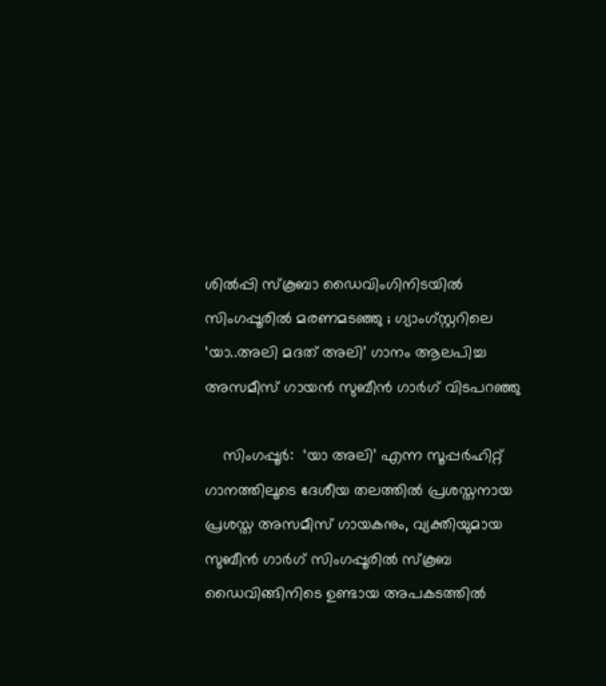ശില്‍പ്പി സ്‌കൂബാ ഡൈവിംഗിനിടയില്‍ സിംഗപ്പൂരില്‍ മരണമടഞ്ഞു ; ഗ്യാംഗ്‌സ്റ്ററിലെ ‘യാ..അലി മദത് അലി’ ഗാനം ആലപിച്ച അസമീസ് ഗായന്‍ സുബീന്‍ ഗാര്‍ഗ് വിടപറഞ്ഞു

    സിംഗപ്പൂര്‍:  ‘യാ അലി’ എന്ന സൂപ്പര്‍ഹിറ്റ് ഗാനത്തിലൂടെ ദേശീയ തലത്തില്‍ പ്രശസ്തനായ പ്രശസ്ത അസമീസ് ഗായകനും, വ്യക്തിയുമായ സുബീന്‍ ഗാര്‍ഗ് സിംഗപ്പൂരില്‍ സ്‌കൂബ ഡൈവിങ്ങിനിടെ ഉണ്ടായ അപകടത്തില്‍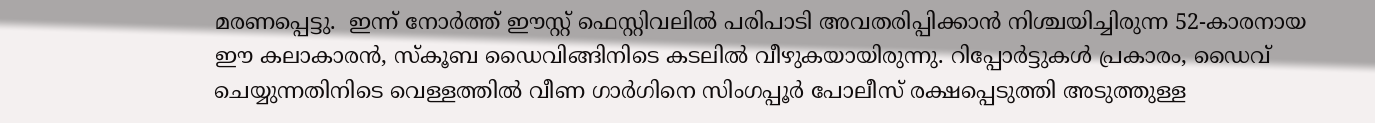മരണപ്പെട്ടു.  ഇന്ന് നോര്‍ത്ത് ഈസ്റ്റ് ഫെസ്റ്റിവലില്‍ പരിപാടി അവതരിപ്പിക്കാന്‍ നിശ്ചയിച്ചിരുന്ന 52-കാരനായ ഈ കലാകാരന്‍, സ്‌കൂബ ഡൈവിങ്ങിനിടെ കടലില്‍ വീഴുകയായിരുന്നു. റിപ്പോര്‍ട്ടുകള്‍ പ്രകാരം, ഡൈവ് ചെയ്യുന്നതിനിടെ വെള്ളത്തില്‍ വീണ ഗാര്‍ഗിനെ സിംഗപ്പൂര്‍ പോലീസ് രക്ഷപ്പെടുത്തി അടുത്തുള്ള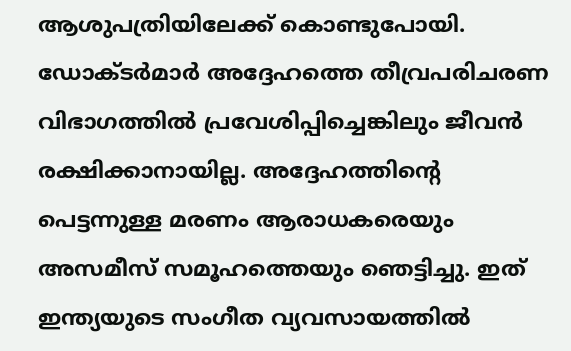ആശുപത്രിയിലേക്ക് കൊണ്ടുപോയി. ഡോക്ടര്‍മാര്‍ അദ്ദേഹത്തെ തീവ്രപരിചരണ വിഭാഗത്തില്‍ പ്രവേശിപ്പിച്ചെങ്കിലും ജീവന്‍ രക്ഷിക്കാനായില്ല. അദ്ദേഹത്തിന്റെ പെട്ടന്നുള്ള മരണം ആരാധകരെയും അസമീസ് സമൂഹത്തെയും ഞെട്ടിച്ചു. ഇത് ഇന്ത്യയുടെ സംഗീത വ്യവസായത്തില്‍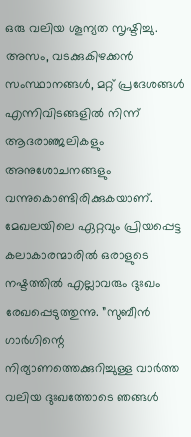ഒരു വലിയ ശൂന്യത സൃഷ്ടിച്ചു. അസം, വടക്കുകിഴക്കന്‍ സംസ്ഥാനങ്ങള്‍, മറ്റ് പ്രദേശങ്ങള്‍ എന്നിവിടങ്ങളില്‍ നിന്ന് ആദരാഞ്ജലികളും അനുശോചനങ്ങളും വന്നുകൊണ്ടിരിക്കുകയാണ്. മേഖലയിലെ ഏറ്റവും പ്രിയപ്പെട്ട കലാകാരന്മാരില്‍ ഒരാളുടെ നഷ്ടത്തില്‍ എല്ലാവരും ദുഃഖം രേഖപ്പെടുത്തുന്നു. ”സുബീന്‍ ഗാര്‍ഗിന്റെ നിര്യാണത്തെക്കുറിച്ചുള്ള വാര്‍ത്ത വലിയ ദുഃഖത്തോടെ ഞങ്ങള്‍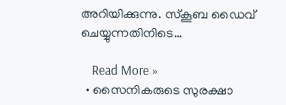അറിയിക്കുന്നു. സ്‌കൂബ ഡൈവ് ചെയ്യുന്നതിനിടെ…

    Read More »
  • സൈനികരുടെ സുരക്ഷാ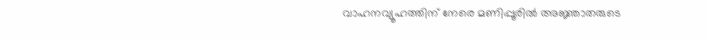വാഹനവ്യൂഹത്തിന് നേരെ മണിപ്പൂരില്‍ അജ്ഞാതരുടെ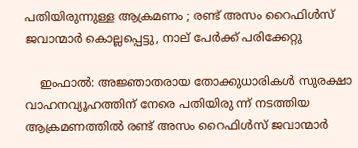പതിയിരുന്നുള്ള ആക്രമണം ; രണ്ട് അസം റൈഫിള്‍സ് ജവാന്മാര്‍ കൊല്ലപ്പെട്ടു, നാല് പേര്‍ക്ക് പരിക്കേറ്റു

    ഇംഫാല്‍: അജ്ഞാതരായ തോക്കുധാരികള്‍ സുരക്ഷാ വാഹനവ്യൂഹത്തിന് നേരെ പതിയിരു ന്ന് നടത്തിയ ആക്രമണത്തില്‍ രണ്ട് അസം റൈഫിള്‍സ് ജവാന്മാര്‍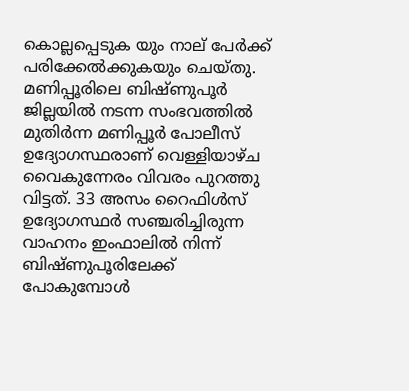കൊല്ലപ്പെടുക യും നാല് പേര്‍ക്ക് പരിക്കേല്‍ക്കുകയും ചെയ്തു. മണിപ്പൂരിലെ ബിഷ്ണുപൂര്‍ ജില്ലയില്‍ നടന്ന സംഭവത്തില്‍ മുതിര്‍ന്ന മണിപ്പൂര്‍ പോലീസ് ഉദ്യോഗസ്ഥരാണ് വെള്ളിയാഴ്ച വൈകുന്നേരം വിവരം പുറത്തു വിട്ടത്. 33 അസം റൈഫിള്‍സ് ഉദ്യോഗസ്ഥര്‍ സഞ്ചരിച്ചിരുന്ന വാഹനം ഇംഫാലില്‍ നിന്ന് ബിഷ്ണുപൂരിലേക്ക് പോകുമ്പോള്‍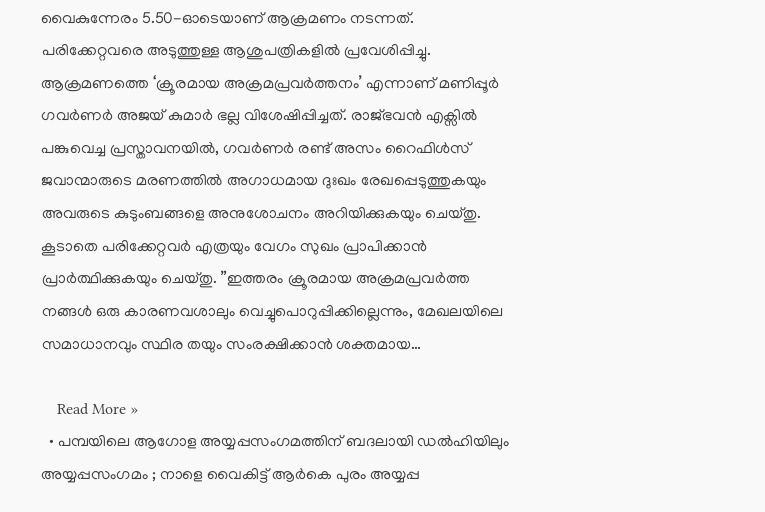വൈകുന്നേരം 5.50-ഓടെയാണ് ആക്രമണം നടന്നത്. പരിക്കേറ്റവരെ അടുത്തുള്ള ആശുപത്രികളില്‍ പ്രവേശിപ്പിച്ചു. ആക്രമണത്തെ ‘ക്രൂരമായ അക്രമപ്രവര്‍ത്തനം’ എന്നാണ് മണിപ്പൂര്‍ ഗവര്‍ണര്‍ അജയ് കുമാര്‍ ഭല്ല വിശേഷിപ്പിച്ചത്. രാജ്ഭവന്‍ എക്സില്‍ പങ്കുവെച്ച പ്രസ്താവനയില്‍, ഗവര്‍ണര്‍ രണ്ട് അസം റൈഫിള്‍സ് ജവാന്മാരുടെ മരണത്തില്‍ അഗാധമായ ദുഃഖം രേഖപ്പെടുത്തുകയും അവരുടെ കുടുംബങ്ങളെ അനുശോചനം അറിയിക്കുകയും ചെയ്തു. കൂടാതെ പരിക്കേറ്റവര്‍ എത്രയും വേഗം സുഖം പ്രാപിക്കാന്‍ പ്രാര്‍ത്ഥിക്കുകയും ചെയ്തു. ”ഇത്തരം ക്രൂരമായ അക്രമപ്രവര്‍ത്ത നങ്ങള്‍ ഒരു കാരണവശാലും വെച്ചുപൊറുപ്പിക്കില്ലെന്നും, മേഖലയിലെ സമാധാനവും സ്ഥിര തയും സംരക്ഷിക്കാന്‍ ശക്തമായ…

    Read More »
  • പമ്പയിലെ ആഗോള അയ്യപ്പസംഗമത്തിന് ബദലായി ഡല്‍ഹിയിലും അയ്യപ്പസംഗമം ; നാളെ വൈകിട്ട് ആര്‍കെ പുരം അയ്യപ്പ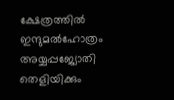ക്ഷേത്രത്തില്‍ ഇന്ദുമല്‍ഹോത്രം അയ്യപ്പജ്യോതി തെളിയിക്കും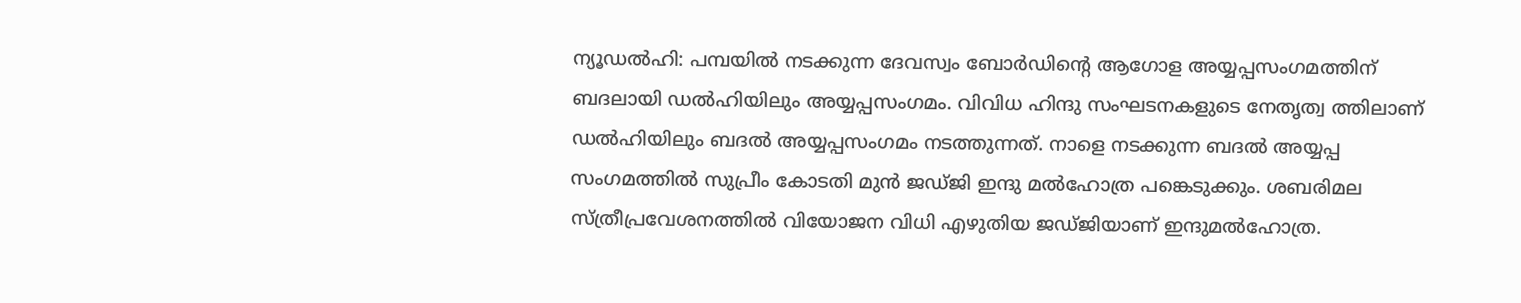ന്യൂഡല്‍ഹി: പമ്പയില്‍ നടക്കുന്ന ദേവസ്വം ബോര്‍ഡിന്റെ ആഗോള അയ്യപ്പസംഗമത്തിന് ബദലായി ഡല്‍ഹിയിലും അയ്യപ്പസംഗമം. വിവിധ ഹിന്ദു സംഘടനകളുടെ നേതൃത്വ ത്തിലാണ് ഡല്‍ഹിയിലും ബദല്‍ അയ്യപ്പസംഗമം നടത്തുന്നത്. നാളെ നടക്കുന്ന ബദല്‍ അയ്യപ്പ സംഗമത്തില്‍ സുപ്രീം കോടതി മുന്‍ ജഡ്ജി ഇന്ദു മല്‍ഹോത്ര പങ്കെടുക്കും. ശബരിമല സ്ത്രീപ്രവേശനത്തില്‍ വിയോജന വിധി എഴുതിയ ജഡ്ജിയാണ് ഇന്ദുമല്‍ഹോത്ര.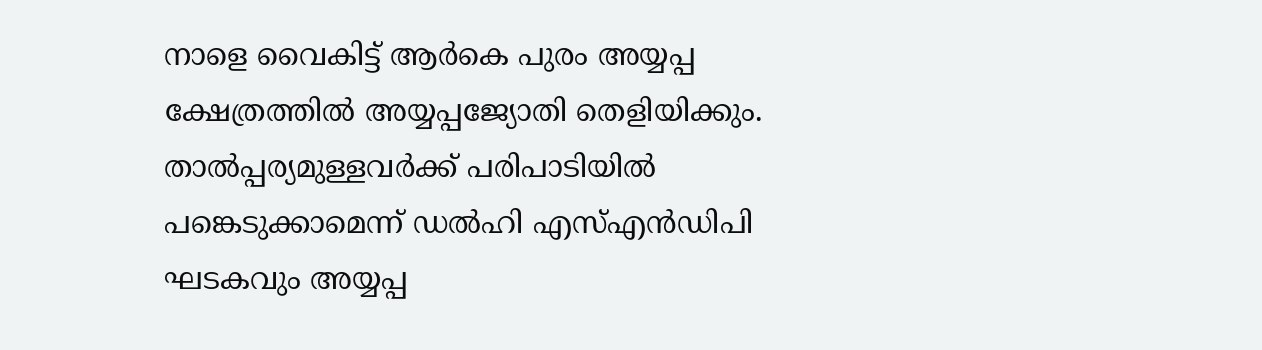നാളെ വൈകിട്ട് ആര്‍കെ പുരം അയ്യപ്പ ക്ഷേത്രത്തില്‍ അയ്യപ്പജ്യോതി തെളിയിക്കും. താല്‍പ്പര്യമുള്ളവര്‍ക്ക് പരിപാടിയില്‍ പങ്കെടുക്കാമെന്ന് ഡല്‍ഹി എസ്എന്‍ഡിപി ഘടകവും അയ്യപ്പ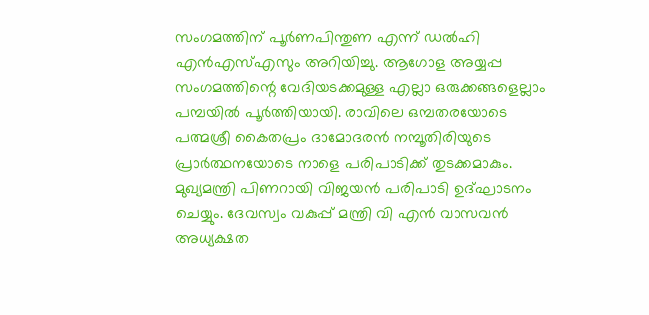സംഗമത്തിന് പൂര്‍ണപിന്തുണ എന്ന് ഡല്‍ഹി എന്‍എസ്എസും അറിയിച്ചു. ആഗോള അയ്യപ്പ സംഗമത്തിന്റെ വേദിയടക്കമുള്ള എല്ലാ ഒരുക്കങ്ങളെല്ലാം പമ്പയില്‍ പൂര്‍ത്തിയായി. രാവിലെ ഒമ്പതരയോടെ പത്മശ്രീ കൈതപ്രം ദാമോദരന്‍ നമ്പൂതിരിയുടെ പ്രാര്‍ത്ഥനയോടെ നാളെ പരിപാടിക്ക് തുടക്കമാകും. മുഖ്യമന്ത്രി പിണറായി വിജയന്‍ പരിപാടി ഉദ്ഘാടനം ചെയ്യും. ദേവസ്വം വകുപ്പ് മന്ത്രി വി എന്‍ വാസവന്‍ അധ്യക്ഷത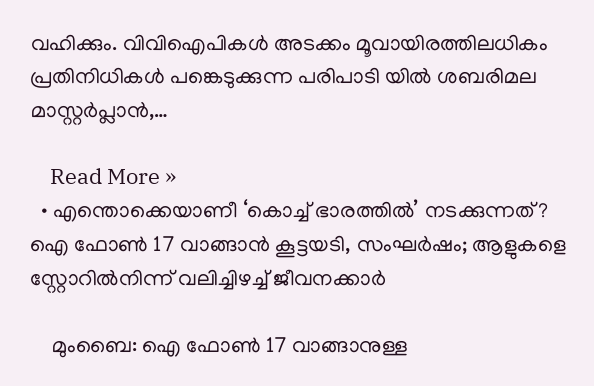വഹിക്കും. വിവിഐപികള്‍ അടക്കം മൂവായിരത്തിലധികം പ്രതിനിധികള്‍ പങ്കെടുക്കുന്ന പരിപാടി യില്‍ ശബരിമല മാസ്റ്റര്‍പ്ലാന്‍,…

    Read More »
  • എന്തൊക്കെയാണീ ‘കൊച്ച് ഭാരത്തില്‍’ നടക്കുന്നത്? ഐ ഫോണ്‍ 17 വാങ്ങാന്‍ കൂട്ടയടി, സംഘര്‍ഷം; ആളുകളെ സ്റ്റോറില്‍നിന്ന് വലിച്ചിഴച്ച് ജീവനക്കാര്‍

    മുംബൈ: ഐ ഫോണ്‍ 17 വാങ്ങാനുള്ള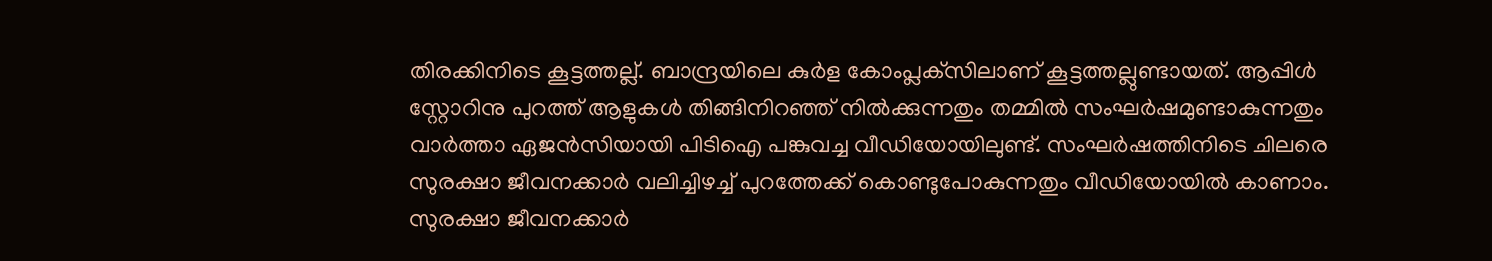തിരക്കിനിടെ കൂട്ടത്തല്ല്. ബാന്ദ്രയിലെ കുര്‍ള കോംപ്ലക്‌സിലാണ് കൂട്ടത്തല്ലുണ്ടായത്. ആപ്പിള്‍ സ്റ്റോറിനു പുറത്ത് ആളുകള്‍ തിങ്ങിനിറഞ്ഞ് നില്‍ക്കുന്നതും തമ്മില്‍ സംഘര്‍ഷമുണ്ടാകുന്നതും വാര്‍ത്താ ഏജന്‍സിയായി പിടിഐ പങ്കുവച്ച വീഡിയോയിലുണ്ട്. സംഘര്‍ഷത്തിനിടെ ചിലരെ സുരക്ഷാ ജീവനക്കാര്‍ വലിച്ചിഴച്ച് പുറത്തേക്ക് കൊണ്ടുപോകുന്നതും വീഡിയോയില്‍ കാണാം. സുരക്ഷാ ജീവനക്കാര്‍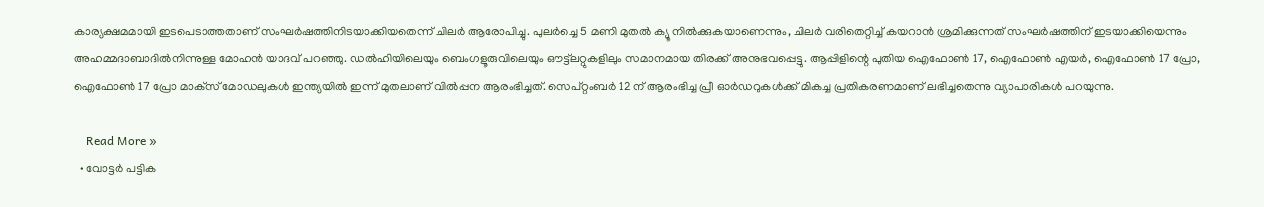കാര്യക്ഷമമായി ഇടപെടാത്തതാണ് സംഘര്‍ഷത്തിനിടയാക്കിയതെന്ന് ചിലര്‍ ആരോപിച്ചു. പുലര്‍ച്ചെ 5 മണി മുതല്‍ ക്യൂ നില്‍ക്കുകയാണെന്നും, ചിലര്‍ വരിതെറ്റിച്ച് കയറാന്‍ ശ്രമിക്കുന്നത് സംഘര്‍ഷത്തിന് ഇടയാക്കിയെന്നും അഹമ്മദാബാദില്‍നിന്നുള്ള മോഹന്‍ യാദവ് പറഞ്ഞു. ഡല്‍ഹിയിലെയും ബെംഗളൂരുവിലെയും ഔട്ട്‌ലറ്റുകളിലും സമാനമായ തിരക്ക് അനുഭവപ്പെട്ടു. ആപ്പിളിന്റെ പുതിയ ഐഫോണ്‍ 17, ഐഫോണ്‍ എയര്‍, ഐഫോണ്‍ 17 പ്രോ, ഐഫോണ്‍ 17 പ്രോ മാക്‌സ് മോഡലുകള്‍ ഇന്ത്യയില്‍ ഇന്ന് മുതലാണ് വില്‍പ്പന ആരംഭിച്ചത്. സെപ്റ്റംബര്‍ 12 ന് ആരംഭിച്ച പ്രീ ഓര്‍ഡറുകള്‍ക്ക് മികച്ച പ്രതികരണമാണ് ലഭിച്ചതെന്നു വ്യാപാരികള്‍ പറയുന്നു.

    Read More »
  • വോട്ടര്‍ പട്ടിക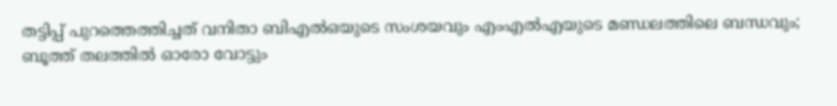തട്ടിപ്പ് പുറത്തെത്തിച്ചത് വനിതാ ബിഎല്‍ഒയുടെ സംശയവും എംഎല്‍എയുടെ മണ്ഡലത്തിലെ ബന്ധവും; ബൂത്ത് തലത്തില്‍ ഓരോ വോട്ടും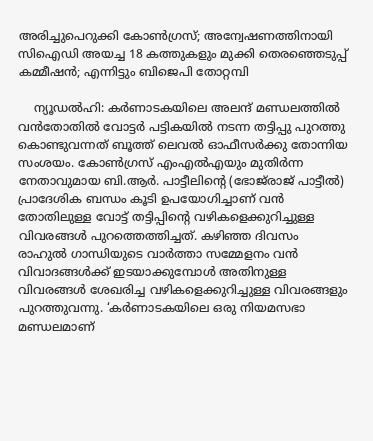അരിച്ചുപെറുക്കി കോണ്‍ഗ്രസ്; അന്വേഷണത്തിനായി സിഐഡി അയച്ച 18 കത്തുകളും മുക്കി തെരഞ്ഞെടുപ്പ് കമ്മീഷന്‍; എന്നിട്ടും ബിജെപി തോറ്റമ്പി

    ന്യൂഡല്‍ഹി: കര്‍ണാടകയിലെ അലന്ദ് മണ്ഡലത്തില്‍ വന്‍തോതില്‍ വോട്ടര്‍ പട്ടികയില്‍ നടന്ന തട്ടിപ്പു പുറത്തു കൊണ്ടുവന്നത് ബൂത്ത് ലെവല്‍ ഓഫീസര്‍ക്കു തോന്നിയ സംശയം. കോണ്‍ഗ്രസ് എംഎല്‍എയും മുതിര്‍ന്ന നേതാവുമായ ബി.ആര്‍. പാട്ടീലിന്റെ (ഭോജ്‌രാജ് പാട്ടീല്‍) പ്രാദേശിക ബന്ധം കൂടി ഉപയോഗിച്ചാണ് വന്‍ തോതിലുള്ള വോട്ട് തട്ടിപ്പിന്റെ വഴികളെക്കുറിച്ചുള്ള വിവരങ്ങള്‍ പുറത്തെത്തിച്ചത്. കഴിഞ്ഞ ദിവസം രാഹുല്‍ ഗാന്ധിയുടെ വാര്‍ത്താ സമ്മേളനം വന്‍ വിവാദങ്ങള്‍ക്ക് ഇടയാക്കുമ്പോള്‍ അതിനുള്ള വിവരങ്ങള്‍ ശേഖരിച്ച വഴികളെക്കുറിച്ചുള്ള വിവരങ്ങളും പുറത്തുവന്നു. ‘കര്‍ണാടകയിലെ ഒരു നിയമസഭാ മണ്ഡലമാണ്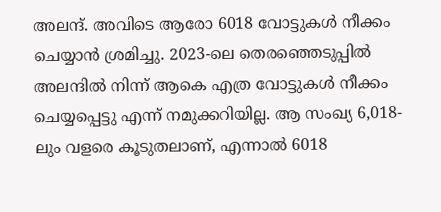അലന്ദ്. അവിടെ ആരോ 6018 വോട്ടുകള്‍ നീക്കം ചെയ്യാന്‍ ശ്രമിച്ചു. 2023-ലെ തെരഞ്ഞെടുപ്പില്‍ അലന്ദില്‍ നിന്ന് ആകെ എത്ര വോട്ടുകള്‍ നീക്കം ചെയ്യപ്പെട്ടു എന്ന് നമുക്കറിയില്ല. ആ സംഖ്യ 6,018-ലും വളരെ കൂടുതലാണ്, എന്നാല്‍ 6018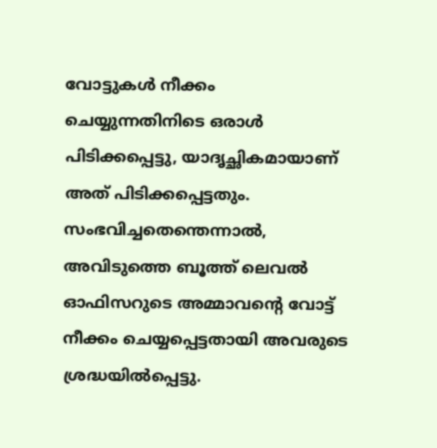വോട്ടുകള്‍ നീക്കം ചെയ്യുന്നതിനിടെ ഒരാള്‍ പിടിക്കപ്പെട്ടു, യാദൃച്ഛികമായാണ് അത് പിടിക്കപ്പെട്ടതും. സംഭവിച്ചതെന്തെന്നാല്‍, അവിടുത്തെ ബൂത്ത് ലെവല്‍ ഓഫിസറുടെ അമ്മാവന്റെ വോട്ട് നീക്കം ചെയ്യപ്പെട്ടതായി അവരുടെ ശ്രദ്ധയില്‍പ്പെട്ടു.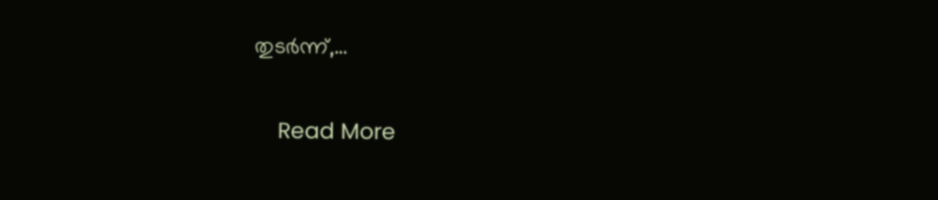തുടര്‍ന്ന്,…

    Read More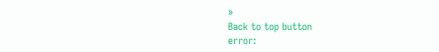»
Back to top button
error: